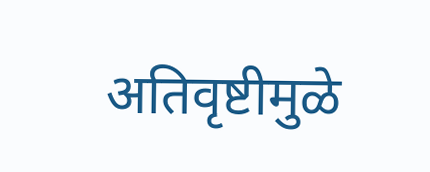अतिवृष्टीमुळे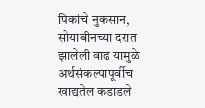पिकांचे नुकसान, सोयाबीनच्या दरात झालेली वाढ यामुळे अर्थसंकल्पापूर्वीच खाद्यतेल कडाडले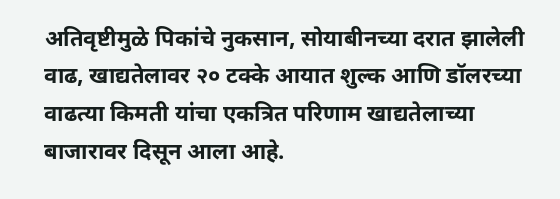अतिवृष्टीमुळे पिकांचे नुकसान, सोयाबीनच्या दरात झालेली वाढ, खाद्यतेलावर २० टक्के आयात शुल्क आणि डॉलरच्या वाढत्या किमती यांचा एकत्रित परिणाम खाद्यतेलाच्या बाजारावर दिसून आला आहे.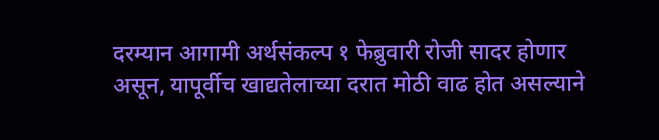दरम्यान आगामी अर्थसंकल्प १ फेब्रुवारी रोजी सादर होणार असून, यापूर्वीच खाद्यतेलाच्या दरात मोठी वाढ होत असल्याने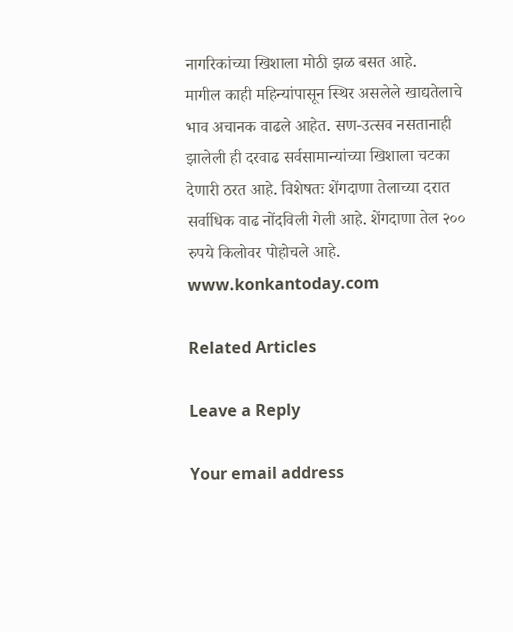नागरिकांच्या खिशाला मोठी झळ बसत आहे.
मागील काही महिन्यांपासून स्थिर असलेले खाद्यतेलाचे भाव अचानक वाढले आहेत. सण-उत्सव नसतानाही झालेली ही दरवाढ सर्वसामान्यांच्या खिशाला चटका देणारी ठरत आहे. विशेषतः शेंगदाणा तेलाच्या दरात सर्वाधिक वाढ नोंदविली गेली आहे. शेंगदाणा तेल २०० रुपये किलोवर पोहोचले आहे.
www.konkantoday.com

Related Articles

Leave a Reply

Your email address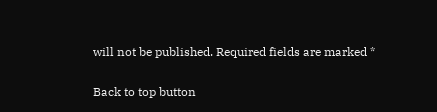will not be published. Required fields are marked *

Back to top button